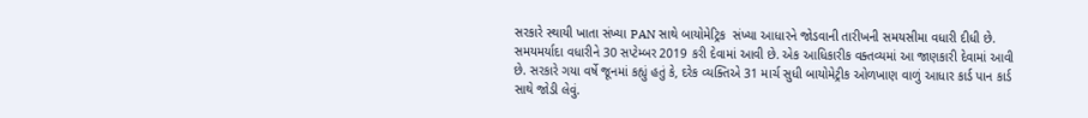સરકારે સ્થાયી ખાતા સંખ્યા PAN સાથે બાયોમેટ્રિક  સંખ્યા આધારને જોડવાની તારીખની સમયસીમા વધારી દીધી છે. સમયમર્યાદા વધારીને 30 સપ્ટેમ્બર 2019 કરી દેવામાં આવી છે. એક આધિકારીક વક્તવ્યમાં આ જાણકારી દેવામાં આવી છે. સરકારે ગયા વર્ષે જૂનમાં કહ્યું હતું કે, દરેક વ્યક્તિએ 31 માર્ચ સુધી બાયોમેટ્રીક ઓળખાણ વાળું આધાર કાર્ડ પાન કાર્ડ સાથે જોડી લેવું.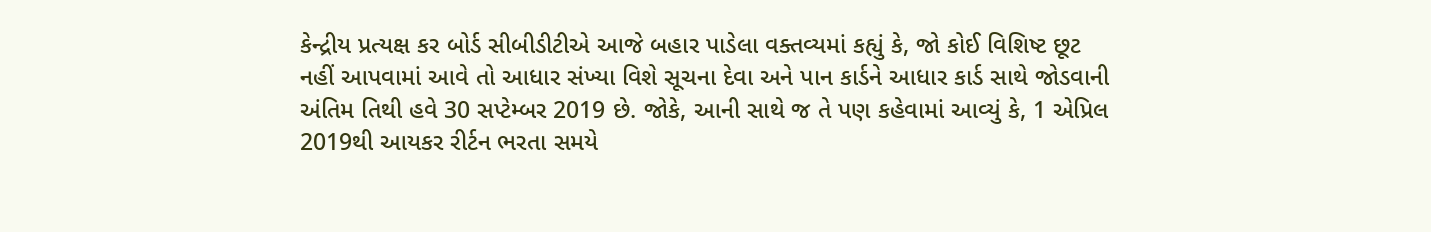કેન્દ્રીય પ્રત્યક્ષ કર બોર્ડ સીબીડીટીએ આજે બહાર પાડેલા વક્તવ્યમાં કહ્યું કે, જો કોઈ વિશિષ્ટ છૂટ નહીં આપવામાં આવે તો આધાર સંખ્યા વિશે સૂચના દેવા અને પાન કાર્ડને આધાર કાર્ડ સાથે જોડવાની અંતિમ તિથી હવે 30 સપ્ટેમ્બર 2019 છે. જોકે, આની સાથે જ તે પણ કહેવામાં આવ્યું કે, 1 એપ્રિલ 2019થી આયકર રીર્ટન ભરતા સમયે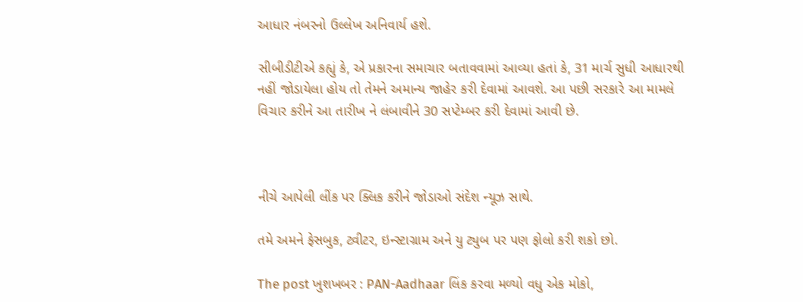આધાર નંબરનો ઉલ્લેખ અનિવાર્ય હશે.

સીબીડીટીએ કહ્યું કે, એ પ્રકારના સમાચાર બતાવવામાં આવ્યા હતાં કે, 31 માર્ચ સુધી આધારથી નહીં જોડાયેલા હોય તો તેમને અમાન્ય જાહેર કરી દેવામાં આવશે. આ પછી સરકારે આ મામલે વિચાર કરીને આ તારીખ ને લંબાવીને 30 સપ્ટેમ્બર કરી દેવામાં આવી છે.



નીચે આપેલી લીંક પર ક્લિક કરીને જોડાઓ સંદેશ ન્યૂઝ સાથે.

તમે અમને ફેસબુક, ટ્વીટર, ઇન્સ્ટાગ્રામ અને યુ ટ્યુબ પર પણ ફોલો કરી શકો છો.

The post ખુશખબર : PAN-Aadhaar લિંક કરવા મળ્યો વધુ એક મોકો,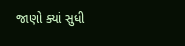જાણો ક્યાં સુધી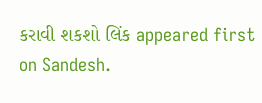કરાવી શકશો લિંક appeared first on Sandesh.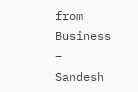from Business – Sandesh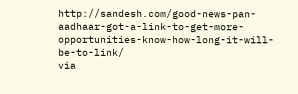http://sandesh.com/good-news-pan-aadhaar-got-a-link-to-get-more-opportunities-know-how-long-it-will-be-to-link/
via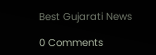Best Gujarati News

0 Comments